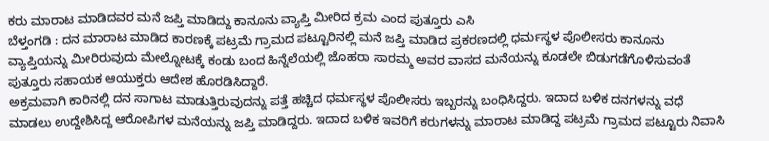ಕರು ಮಾರಾಟ ಮಾಡಿದವರ ಮನೆ ಜಪ್ತಿ ಮಾಡಿದ್ದು ಕಾನೂನು ವ್ಯಾಪ್ತಿ ಮೀರಿದ ಕ್ರಮ ಎಂದ ಪುತ್ತೂರು ಎಸಿ
ಬೆಳ್ತಂಗಡಿ : ದನ ಮಾರಾಟ ಮಾಡಿದ ಕಾರಣಕ್ಕೆ ಪಟ್ರಮೆ ಗ್ರಾಮದ ಪಟ್ಟೂರಿನಲ್ಲಿ ಮನೆ ಜಪ್ತಿ ಮಾಡಿದ ಪ್ರಕರಣದಲ್ಲಿ ಧರ್ಮಸ್ಥಳ ಪೊಲೀಸರು ಕಾನೂನು ವ್ಯಾಪ್ತಿಯನ್ನು ಮೀರಿರುವುದು ಮೇಲ್ನೋಟಕ್ಕೆ ಕಂಡು ಬಂದ ಹಿನ್ನೆಲೆಯಲ್ಲಿ ಜೊಹರಾ ಸಾರಮ್ಮ ಅವರ ವಾಸದ ಮನೆಯನ್ನು ಕೂಡಲೇ ಬಿಡುಗಡೆಗೊಳಿಸುವಂತೆ ಪುತ್ತೂರು ಸಹಾಯಕ ಆಯುಕ್ತರು ಆದೇಶ ಹೊರಡಿಸಿದ್ದಾರೆ.
ಅಕ್ರಮವಾಗಿ ಕಾರಿನಲ್ಲಿ ದನ ಸಾಗಾಟ ಮಾಡುತ್ತಿರುವುದನ್ನು ಪತ್ತೆ ಹಚ್ಚಿದ ಧರ್ಮಸ್ಥಳ ಪೊಲೀಸರು ಇಬ್ಬರನ್ನು ಬಂಧಿಸಿದ್ದರು. ಇದಾದ ಬಳಿಕ ದನಗಳನ್ನು ವಧೆ ಮಾಡಲು ಉದ್ದೇಶಿಸಿದ್ದ ಆರೋಪಿಗಳ ಮನೆಯನ್ನು ಜಪ್ತಿ ಮಾಡಿದ್ದರು. ಇದಾದ ಬಳಿಕ ಇವರಿಗೆ ಕರುಗಳನ್ನು ಮಾರಾಟ ಮಾಡಿದ್ದ ಪಟ್ರಮೆ ಗ್ರಾಮದ ಪಟ್ಟೂರು ನಿವಾಸಿ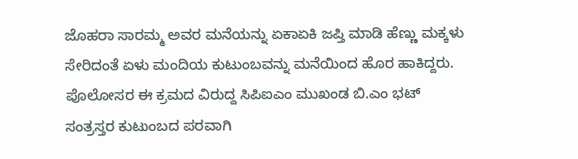ಜೊಹರಾ ಸಾರಮ್ಮ ಅವರ ಮನೆಯನ್ನು ಏಕಾಏಕಿ ಜಪ್ತಿ ಮಾಡಿ ಹೆಣ್ಣು ಮಕ್ಕಳು ಸೇರಿದಂತೆ ಏಳು ಮಂದಿಯ ಕುಟುಂಬವನ್ನು ಮನೆಯಿಂದ ಹೊರ ಹಾಕಿದ್ದರು. ಪೊಲೋಸರ ಈ ಕ್ರಮದ ವಿರುದ್ದ ಸಿಪಿಐಎಂ ಮುಖಂಡ ಬಿ.ಎಂ ಭಟ್ ಸಂತ್ರಸ್ತರ ಕುಟುಂಬದ ಪರವಾಗಿ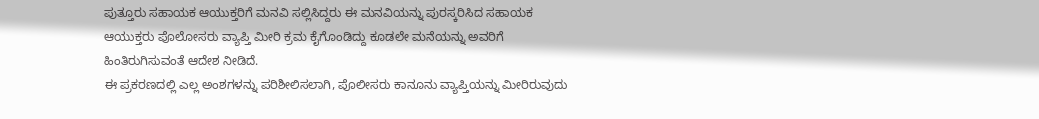ಪುತ್ತೂರು ಸಹಾಯಕ ಆಯುಕ್ತರಿಗೆ ಮನವಿ ಸಲ್ಲಿಸಿದ್ದರು ಈ ಮನವಿಯನ್ನು ಪುರಸ್ಕರಿಸಿದ ಸಹಾಯಕ ಆಯುಕ್ತರು ಪೊಲೋಸರು ವ್ಯಾಪ್ತಿ ಮೀರಿ ಕ್ರಮ ಕೈಗೊಂಡಿದ್ದು ಕೂಡಲೇ ಮನೆಯನ್ನು ಅವರಿಗೆ ಹಿಂತಿರುಗಿಸುವಂತೆ ಆದೇಶ ನೀಡಿದೆ.
ಈ ಪ್ರಕರಣದಲ್ಲಿ ಎಲ್ಲ ಅಂಶಗಳನ್ನು ಪರಿಶೀಲಿಸಲಾಗಿ, ಪೊಲೀಸರು ಕಾನೂನು ವ್ಯಾಪ್ತಿಯನ್ನು ಮೀರಿರುವುದು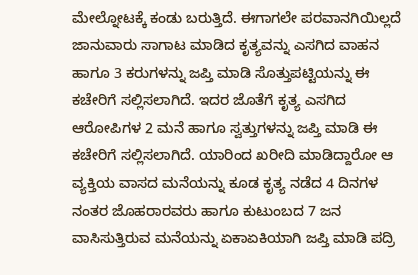ಮೇಲ್ನೋಟಕ್ಕೆ ಕಂಡು ಬರುತ್ತಿದೆ. ಈಗಾಗಲೇ ಪರವಾನಗಿಯಿಲ್ಲದೆ ಜಾನುವಾರು ಸಾಗಾಟ ಮಾಡಿದ ಕೃತ್ಯವನ್ನು ಎಸಗಿದ ವಾಹನ ಹಾಗೂ 3 ಕರುಗಳನ್ನು ಜಪ್ತಿ ಮಾಡಿ ಸೊತ್ತುಪಟ್ಟಿಯನ್ನು ಈ ಕಚೇರಿಗೆ ಸಲ್ಲಿಸಲಾಗಿದೆ. ಇದರ ಜೊತೆಗೆ ಕೃತ್ಯ ಎಸಗಿದ ಆರೋಪಿಗಳ 2 ಮನೆ ಹಾಗೂ ಸ್ವತ್ತುಗಳನ್ನು ಜಪ್ತಿ ಮಾಡಿ ಈ ಕಚೇರಿಗೆ ಸಲ್ಲಿಸಲಾಗಿದೆ. ಯಾರಿಂದ ಖರೀದಿ ಮಾಡಿದ್ದಾರೋ ಆ ವ್ಯಕ್ತಿಯ ವಾಸದ ಮನೆಯನ್ನು ಕೂಡ ಕೃತ್ಯ ನಡೆದ 4 ದಿನಗಳ ನಂತರ ಜೊಹರಾರವರು ಹಾಗೂ ಕುಟುಂಬದ 7 ಜನ ವಾಸಿಸುತ್ತಿರುವ ಮನೆಯನ್ನು ಏಕಾಏಕಿಯಾಗಿ ಜಪ್ತಿ ಮಾಡಿ ಪದ್ರಿ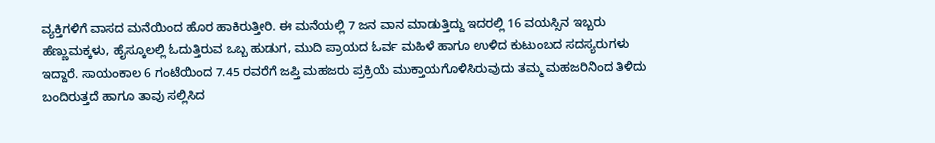ವ್ಯಕ್ತಿಗಳಿಗೆ ವಾಸದ ಮನೆಯಿಂದ ಹೊರ ಹಾಕಿರುತ್ತೀರಿ. ಈ ಮನೆಯಲ್ಲಿ 7 ಜನ ವಾನ ಮಾಡುತ್ತಿದ್ದು ಇದರಲ್ಲಿ 16 ವಯಸ್ಸಿನ ಇಬ್ಬರು ಹೆಣ್ಣುಮಕ್ಕಳು, ಹೈಸ್ಕೂಲಲ್ಲಿ ಓದುತ್ತಿರುವ ಒಬ್ಬ ಹುಡುಗ, ಮುದಿ ಪ್ರಾಯದ ಓರ್ವ ಮಹಿಳೆ ಹಾಗೂ ಉಳಿದ ಕುಟುಂಬದ ಸದಸ್ಯರುಗಳು ಇದ್ದಾರೆ. ಸಾಯಂಕಾಲ 6 ಗಂಟೆಯಿಂದ 7.45 ರವರೆಗೆ ಜಪ್ತಿ ಮಹಜರು ಪ್ರಕ್ರಿಯೆ ಮುಕ್ತಾಯಗೊಳಿಸಿರುವುದು ತಮ್ಮ ಮಹಜರಿನಿಂದ ತಿಳಿದು ಬಂದಿರುತ್ತದೆ ಹಾಗೂ ತಾವು ಸಲ್ಲಿಸಿದ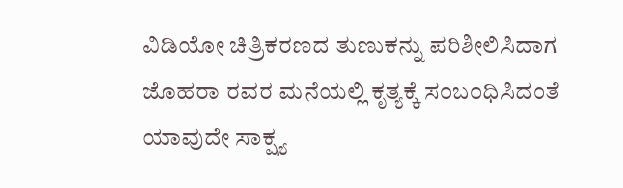ವಿಡಿಯೋ ಚಿತ್ರಿಕರಣದ ತುಣುಕನ್ನು ಪರಿಶೀಲಿಸಿದಾಗ ಜೊಹರಾ ರವರ ಮನೆಯಲ್ಲಿ ಕೃತ್ಯಕ್ಕೆ ಸಂಬಂಧಿಸಿದಂತೆ ಯಾವುದೇ ಸಾಕ್ಷ್ಯ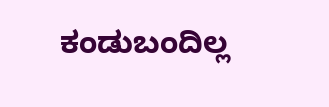ಕಂಡುಬಂದಿಲ್ಲ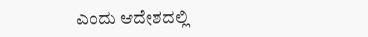ಎಂದು ಆದೇಶದಲ್ಲಿ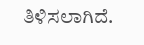ತಿಳಿಸಲಾಗಿದೆ.